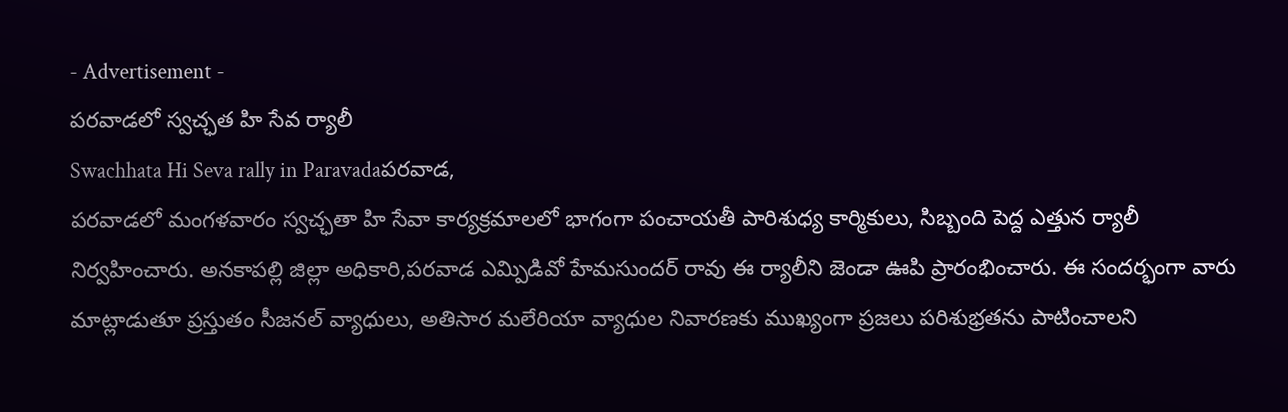- Advertisement -
పరవాడలో స్వచ్ఛత హి సేవ ర్యాలీ
Swachhata Hi Seva rally in Paravadaపరవాడ,
పరవాడలో మంగళవారం స్వచ్ఛతా హి సేవా కార్యక్రమాలలో భాగంగా పంచాయతీ పారిశుధ్య కార్మికులు, సిబ్బంది పెద్ద ఎత్తున ర్యాలీ నిర్వహించారు. అనకాపల్లి జిల్లా అధికారి,పరవాడ ఎమ్పిడివో హేమసుందర్ రావు ఈ ర్యాలీని జెండా ఊపి ప్రారంభించారు. ఈ సందర్భంగా వారు మాట్లాడుతూ ప్రస్తుతం సీజనల్ వ్యాధులు, అతిసార మలేరియా వ్యాధుల నివారణకు ముఖ్యంగా ప్రజలు పరిశుభ్రతను పాటించాలని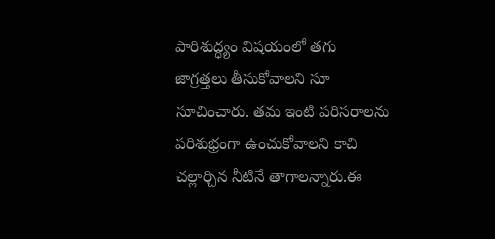పారిశుద్ధ్యం విషయంలో తగు జాగ్రత్తలు తీసుకోవాలని సూ సూచించారు. తమ ఇంటి పరిసరాలను పరిశుభ్రంగా ఉంచుకోవాలని కాచి చల్లార్చిన నీటినే తాగాలన్నారు.ఈ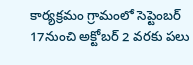కార్యక్రమం గ్రామంలో సెప్టెంబర్ 17నుంచి అక్టోబర్ 2 వరకు పలు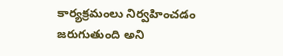కార్యక్రమంలు నిర్వహించడం జరుగుతుంది అని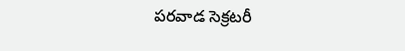పరవాడ సెక్రటరీ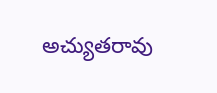అచ్యుతరావు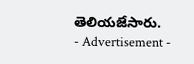తెలియజేసారు.
- Advertisement -